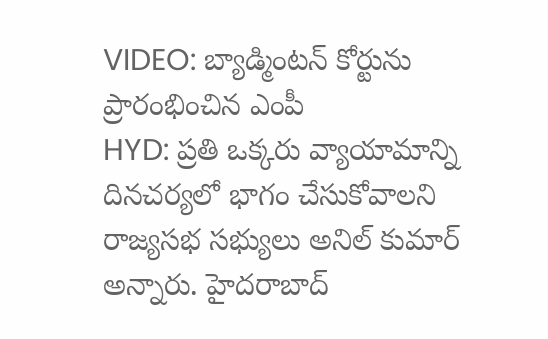VIDEO: బ్యాడ్మింటన్ కోర్టును ప్రారంభించిన ఎంపీ
HYD: ప్రతి ఒక్కరు వ్యాయామాన్ని దినచర్యలో భాగం చేసుకోవాలని రాజ్యసభ సభ్యులు అనిల్ కుమార్ అన్నారు. హైదరాబాద్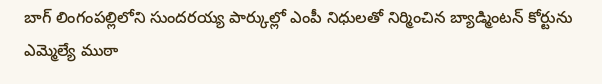బాగ్ లింగంపల్లిలోని సుందరయ్య పార్కుల్లో ఎంపీ నిధులతో నిర్మించిన బ్యాడ్మింటన్ కోర్టును ఎమ్మెల్యే ముఠా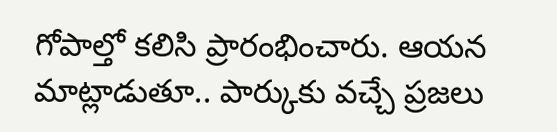గోపాల్తో కలిసి ప్రారంభించారు. ఆయన మాట్లాడుతూ.. పార్కుకు వచ్చే ప్రజలు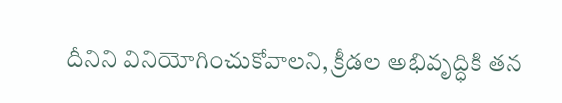దీనిని వినియోగించుకోవాలని, క్రీడల అభివృద్ధికి తన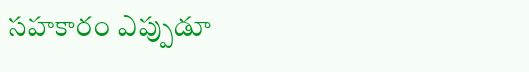సహకారం ఎప్పుడూ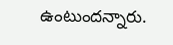ఉంటుందన్నారు.